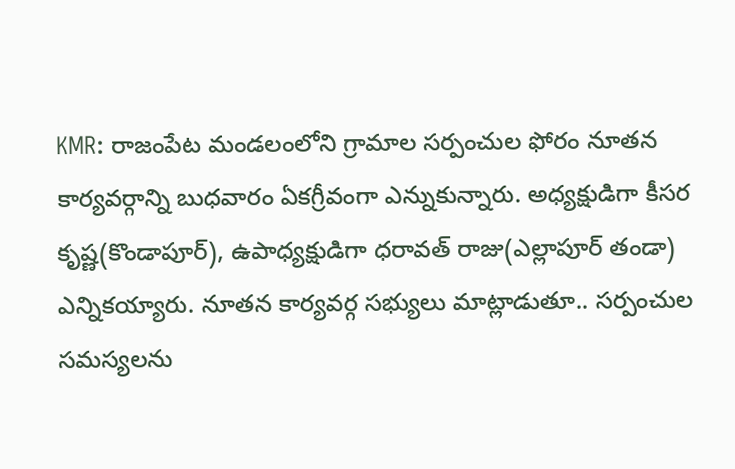KMR: రాజంపేట మండలంలోని గ్రామాల సర్పంచుల ఫోరం నూతన కార్యవర్గాన్ని బుధవారం ఏకగ్రీవంగా ఎన్నుకున్నారు. అధ్యక్షుడిగా కీసర కృష్ణ(కొండాపూర్), ఉపాధ్యక్షుడిగా ధరావత్ రాజు(ఎల్లాపూర్ తండా) ఎన్నికయ్యారు. నూతన కార్యవర్గ సభ్యులు మాట్లాడుతూ.. సర్పంచుల సమస్యలను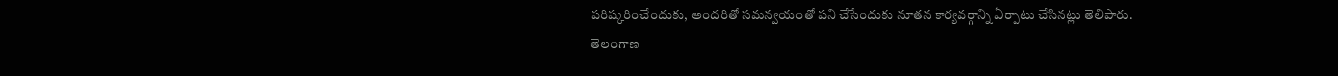పరిష్కరించేందుకు, అందరితో సమన్వయంతో పని చేసేందుకు నూతన కార్యవర్గాన్ని ఏర్పాటు చేసినట్లు తెలిపారు.
తెలంగాణ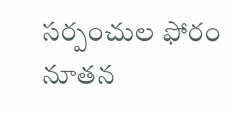సర్పంచుల ఫోరం నూతన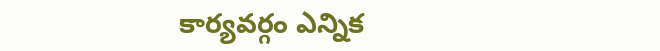కార్యవర్గం ఎన్నిక